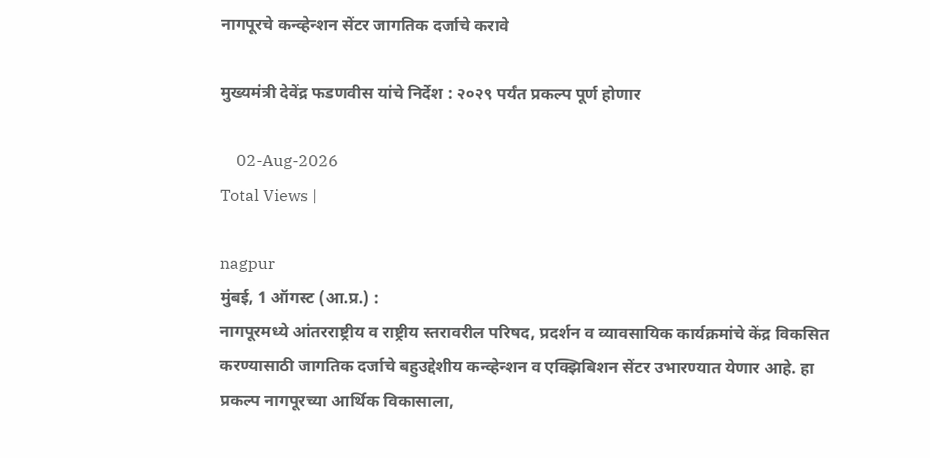नागपूरचे कन्व्हेन्शन सेंटर जागतिक दर्जाचे करावे

मुख्यमंत्री देवेंद्र फडणवीस यांचे निर्देश : २०२९ पर्यंत प्रकल्प पूर्ण होणार

    02-Aug-2026
Total Views |

nagpur
मुंबई, 1 ऑगस्ट (आ.प्र.) :
नागपूरमध्ये आंतरराष्ट्रीय व राष्ट्रीय स्तरावरील परिषद, प्रदर्शन व व्यावसायिक कार्यक्रमांचे केंद्र विकसित करण्यासाठी जागतिक दर्जाचे बहुउद्देशीय कन्व्हेन्शन व एक्झिबिशन सेंटर उभारण्यात येणार आहे. हा प्रकल्प नागपूरच्या आर्थिक विकासाला,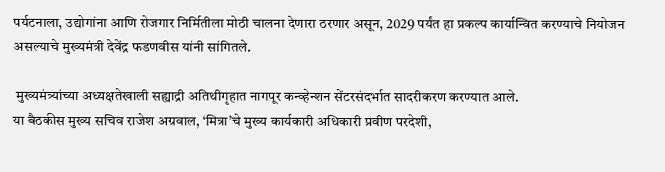पर्यटनाला, उद्योगांना आणि रोजगार निर्मितीला मोठी चालना देणारा ठरणार असून, 2029 पर्यंत हा प्रकल्प कार्यान्वित करण्याचे नियोजन असल्याचे मुख्यमंत्री देवेंद्र फडणवीस यांनी सांगितले.

 मुख्यमंत्र्यांच्या अध्यक्षतेखाली सह्याद्री अतिथीगृहात नागपूर कन्व्हेन्शन सेंटरसंदर्भात सादरीकरण करण्यात आले.
या बैठकीस मुख्य सचिव राजेश अग्रवाल, ‘मित्रा’चे मुख्य कार्यकारी अधिकारी प्रवीण परदेशी,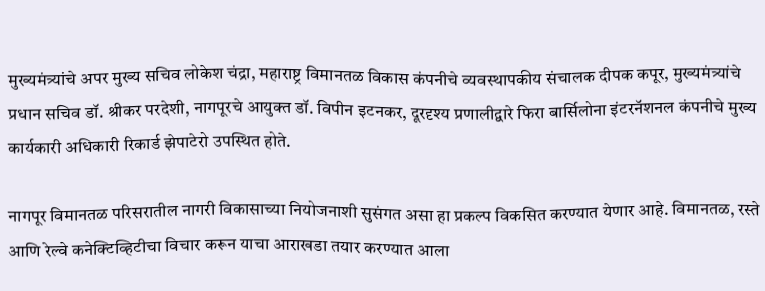मुख्यमंत्र्यांचे अपर मुख्य सचिव लोकेश चंद्रा, महाराष्ट्र विमानतळ विकास कंपनीचे व्यवस्थापकीय संचालक दीपक कपूर, मुख्यमंत्र्यांचे प्रधान सचिव डॉ. श्रीकर परदेशी, नागपूरचे आयुक्त डॉ. विपीन इटनकर, दूरदृश्य प्रणालीद्वारे फिरा बार्सिलोना इंटरनॅशनल कंपनीचे मुख्य कार्यकारी अधिकारी रिकार्ड झेपाटेरो उपस्थित होते.

नागपूर विमानतळ परिसरातील नागरी विकासाच्या नियोजनाशी सुसंगत असा हा प्रकल्प विकसित करण्यात येणार आहे. विमानतळ, रस्ते आणि रेल्वे कनेक्टिव्हिटीचा विचार करून याचा आराखडा तयार करण्यात आला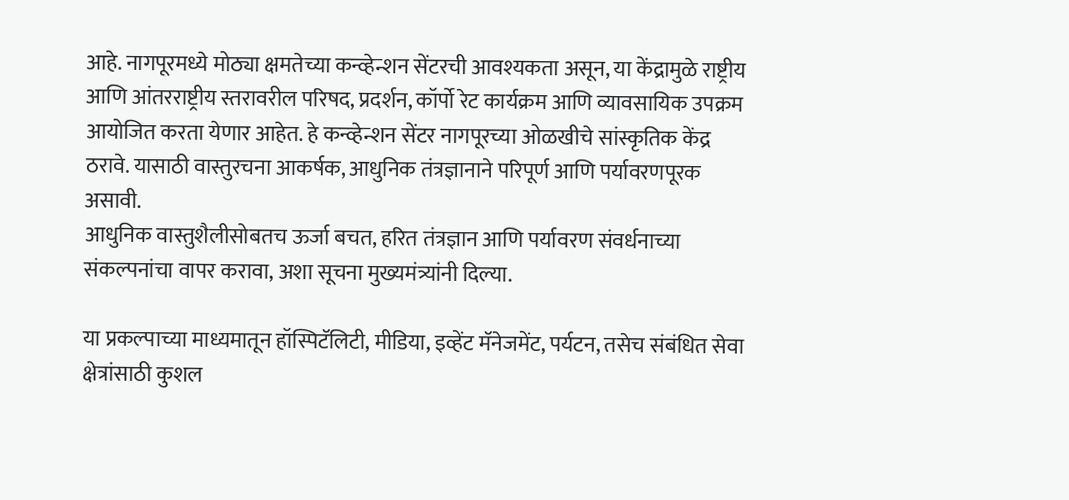आहे. नागपूरमध्ये मोठ्या क्षमतेच्या कन्व्हेन्शन सेंटरची आवश्यकता असून, या केंद्रामुळे राष्ट्रीय आणि आंतरराष्ट्रीय स्तरावरील परिषद, प्रदर्शन, कॉर्पो रेट कार्यक्रम आणि व्यावसायिक उपक्रम आयोजित करता येणार आहेत. हे कन्व्हेन्शन सेंटर नागपूरच्या ओळखीचे सांस्कृतिक केंद्र ठरावे. यासाठी वास्तुरचना आकर्षक, आधुनिक तंत्रज्ञानाने परिपूर्ण आणि पर्यावरणपूरक असावी.
आधुनिक वास्तुशैलीसोबतच ऊर्जा बचत, हरित तंत्रज्ञान आणि पर्यावरण संवर्धनाच्या संकल्पनांचा वापर करावा, अशा सूचना मुख्यमंत्र्यांनी दिल्या.

या प्रकल्पाच्या माध्यमातून हॉस्पिटॅलिटी, मीडिया, इव्हेंट मॅनेजमेंट, पर्यटन, तसेच संबंधित सेवा क्षेत्रांसाठी कुशल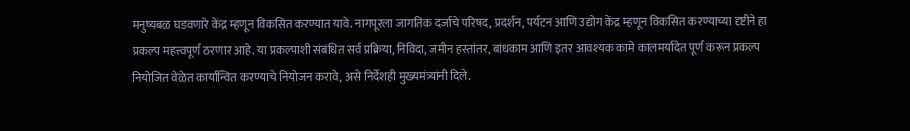मनुष्यबळ घडवणारे केंद्र म्हणून विकसित करण्यात यावे. नागपूरला जागतिक दर्जाचे परिषद, प्रदर्शन, पर्यटन आणि उद्योग केंद्र म्हणून विकसित करण्याच्या दृष्टीने हा प्रकल्प महत्त्वपूर्ण ठरणार आहे. या प्रकल्पाशी संबंधित सर्व प्रक्रिया, निविदा, जमीन हस्तांतर, बांधकाम आणि इतर आवश्यक कामे कालमर्यादेत पूर्ण करून प्रकल्प नियोजित वेळेत कार्यान्वित करण्याचे नियोजन करावे, असे निर्देशही मुख्यमंत्र्यांनी दिले.